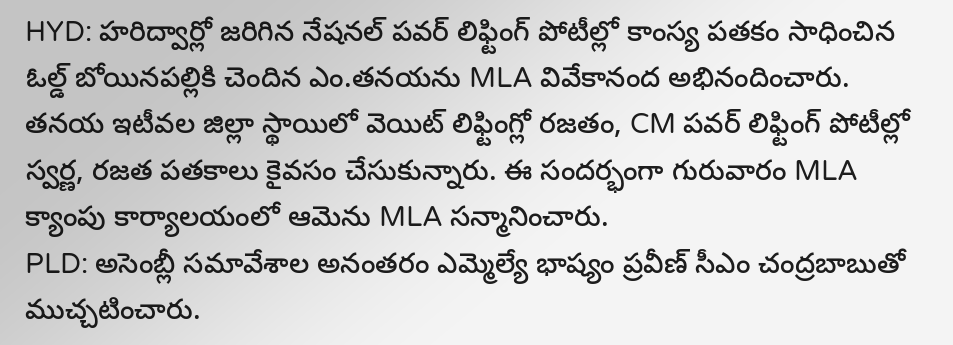HYD: హరిద్వార్లో జరిగిన నేషనల్ పవర్ లిఫ్టింగ్ పోటీల్లో కాంస్య పతకం సాధించిన ఓల్డ్ బోయినపల్లికి చెందిన ఎం.తనయను MLA వివేకానంద అభినందించారు. తనయ ఇటీవల జిల్లా స్థాయిలో వెయిట్ లిఫ్టింగ్లో రజతం, CM పవర్ లిఫ్టింగ్ పోటీల్లో స్వర్ణ, రజత పతకాలు కైవసం చేసుకున్నారు. ఈ సందర్భంగా గురువారం MLA క్యాంపు కార్యాలయంలో ఆమెను MLA సన్మానించారు.
PLD: అసెంబ్లీ సమావేశాల అనంతరం ఎమ్మెల్యే భాష్యం ప్రవీణ్ సీఎం చంద్రబాబుతో ముచ్చటించారు.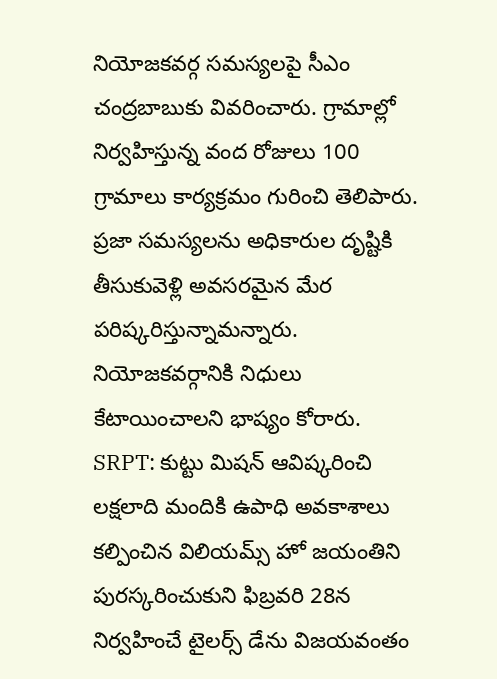నియోజకవర్గ సమస్యలపై సీఎం చంద్రబాబుకు వివరించారు. గ్రామాల్లో నిర్వహిస్తున్న వంద రోజులు 100 గ్రామాలు కార్యక్రమం గురించి తెలిపారు. ప్రజా సమస్యలను అధికారుల దృష్టికి తీసుకువెళ్లి అవసరమైన మేర పరిష్కరిస్తున్నామన్నారు. నియోజకవర్గానికి నిధులు కేటాయించాలని భాష్యం కోరారు.
SRPT: కుట్టు మిషన్ ఆవిష్కరించి లక్షలాది మందికి ఉపాధి అవకాశాలు కల్పించిన విలియమ్స్ హో జయంతిని పురస్కరించుకుని ఫిబ్రవరి 28న నిర్వహించే టైలర్స్ డేను విజయవంతం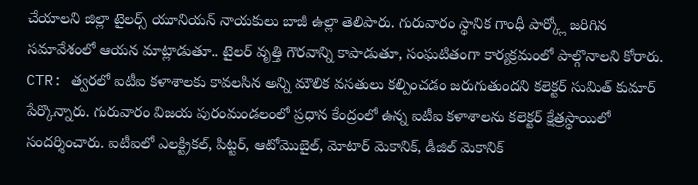చేయాలని జిల్లా టైలర్స్ యూనియన్ నాయకులు బాజీ ఉల్లా తెలిపారు. గురువారం స్థానిక గాంధీ పార్క్లో జరిగిన సమావేశంలో ఆయన మాట్లాడుతూ.. టైలర్ వృత్తి గౌరవాన్ని కాపాడుతూ, సంఘటితంగా కార్యక్రమంలో పాల్గొనాలని కోరారు.
CTR: త్వరలో ఐటీఐ కళాశాలకు కావలసిన అన్ని మౌలిక వసతులు కల్పించడం జరుగుతుందని కలెక్టర్ సుమిత్ కుమార్ పేర్కొన్నారు. గురువారం విజయ పురంమండలంలో ప్రధాన కేంద్రంలో ఉన్న ఐటీఐ కళాశాలను కలెక్టర్ క్షేత్రస్థాయిలో సందర్శించారు. ఐటీఐలో ఎలక్ట్రికల్, పిట్టర్, ఆటోమొబైల్, మోటార్ మెకానిక్, డీజిల్ మెకానిక్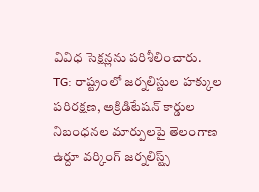వివిధ సెక్షన్లను పరిశీలించారు.
TG: రాష్ట్రంలో జర్నలిస్టుల హక్కుల పరిరక్షణ, అక్రిడిటేషన్ కార్డుల నిబంధనల మార్పులపై తెలంగాణ ఉర్దూ వర్కింగ్ జర్నలిస్ట్స్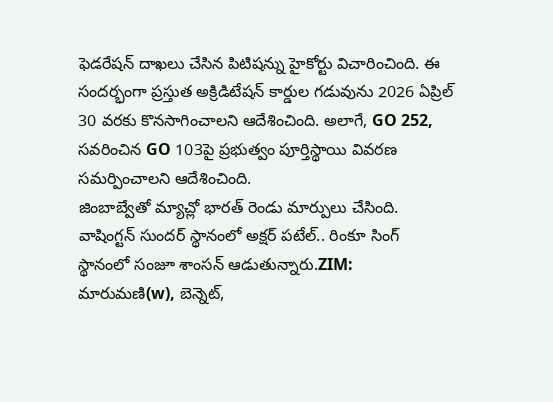ఫెడరేషన్ దాఖలు చేసిన పిటిషన్ను హైకోర్టు విచారించింది. ఈ సందర్భంగా ప్రస్తుత అక్రిడిటేషన్ కార్డుల గడువును 2026 ఏప్రిల్ 30 వరకు కొనసాగించాలని ఆదేశించింది. అలాగే, GO 252, సవరించిన GO 103పై ప్రభుత్వం పూర్తిస్థాయి వివరణ సమర్పించాలని ఆదేశించింది.
జింబాబ్వేతో మ్యాచ్లో భారత్ రెండు మార్పులు చేసింది. వాషింగ్టన్ సుందర్ స్థానంలో అక్షర్ పటేల్.. రింకూ సింగ్ స్థానంలో సంజూ శాంసన్ ఆడుతున్నారు.ZIM: మారుమణి(w), బెన్నెట్,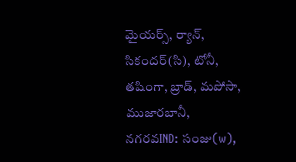మైయర్స్, ర్యాన్, సికందర్(సి), టోనీ, తషింగా, బ్రాడ్, మపోసా, ముజారబానీ, నగరవIND: సంజు(w),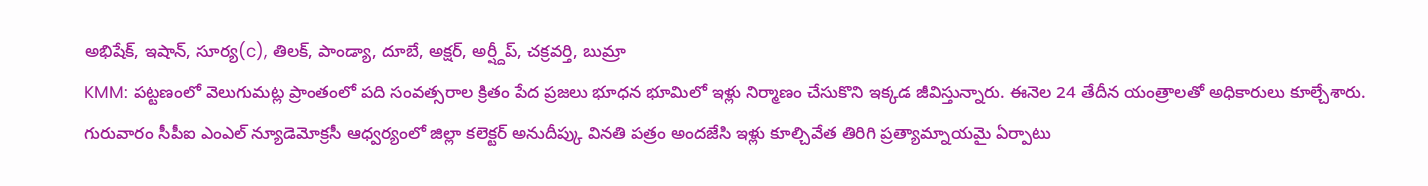అభిషేక్, ఇషాన్, సూర్య(c), తిలక్, పాండ్యా, దూబే, అక్షర్, అర్ష్దీప్, చక్రవర్తి, బుమ్రా
KMM: పట్టణంలో వెలుగుమట్ల ప్రాంతంలో పది సంవత్సరాల క్రితం పేద ప్రజలు భూధన భూమిలో ఇళ్లు నిర్మాణం చేసుకొని ఇక్కడ జీవిస్తున్నారు. ఈనెల 24 తేదీన యంత్రాలతో అధికారులు కూల్చేశారు. గురువారం సీపీఐ ఎంఎల్ న్యూడెమోక్రసీ ఆధ్వర్యంలో జిల్లా కలెక్టర్ అనుదీప్కు వినతి పత్రం అందజేసి ఇళ్లు కూల్చివేత తిరిగి ప్రత్యామ్నాయమై ఏర్పాటు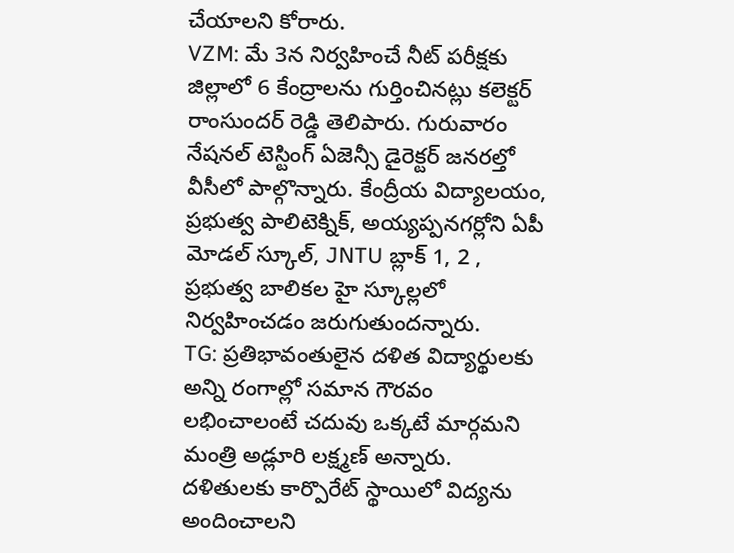చేయాలని కోరారు.
VZM: మే 3న నిర్వహించే నీట్ పరీక్షకు జిల్లాలో 6 కేంద్రాలను గుర్తించినట్లు కలెక్టర్ రాంసుందర్ రెడ్డి తెలిపారు. గురువారం నేషనల్ టెస్టింగ్ ఏజెన్సీ డైరెక్టర్ జనరల్తో వీసీలో పాల్గొన్నారు. కేంద్రీయ విద్యాలయం, ప్రభుత్వ పాలిటెక్నిక్, అయ్యప్పనగర్లోని ఏపీ మోడల్ స్కూల్, JNTU బ్లాక్ 1, 2 , ప్రభుత్వ బాలికల హై స్కూల్లలో నిర్వహించడం జరుగుతుందన్నారు.
TG: ప్రతిభావంతులైన దళిత విద్యార్థులకు అన్ని రంగాల్లో సమాన గౌరవం లభించాలంటే చదువు ఒక్కటే మార్గమని మంత్రి అడ్లూరి లక్ష్మణ్ అన్నారు. దళితులకు కార్పొరేట్ స్థాయిలో విద్యను అందించాలని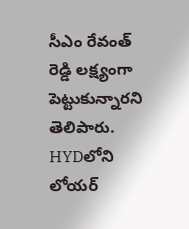సీఎం రేవంత్ రెడ్డి లక్ష్యంగా పెట్టుకున్నారని తెలిపారు. HYDలోని లోయర్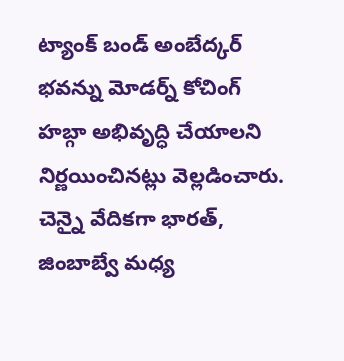ట్యాంక్ బండ్ అంబేద్కర్ భవన్ను మోడర్న్ కోచింగ్ హబ్గా అభివృద్ధి చేయాలని నిర్ణయించినట్లు వెల్లడించారు.
చెన్నై వేదికగా భారత్, జింబాబ్వే మధ్య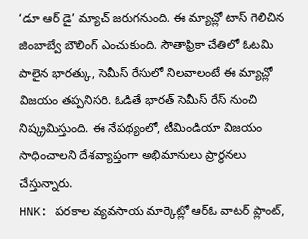‘డూ ఆర్ డై’ మ్యాచ్ జరుగనుంది. ఈ మ్యాచ్లో టాస్ గెలిచిన జింబాబ్వే బౌలింగ్ ఎంచుకుంది. సౌతాఫ్రికా చేతిలో ఓటమి పాలైన భారత్కు, సెమీస్ రేసులో నిలవాలంటే ఈ మ్యాచ్లో విజయం తప్పనిసరి. ఓడితే భారత్ సెమీస్ రేస్ నుంచి నిష్క్రమిస్తుంది. ఈ నేపథ్యంలో, టీమిండియా విజయం సాధించాలని దేశవ్యాప్తంగా అభిమానులు ప్రార్థనలు చేస్తున్నారు.
HNK: పరకాల వ్యవసాయ మార్కెట్లో ఆర్ఓ వాటర్ ప్లాంట్,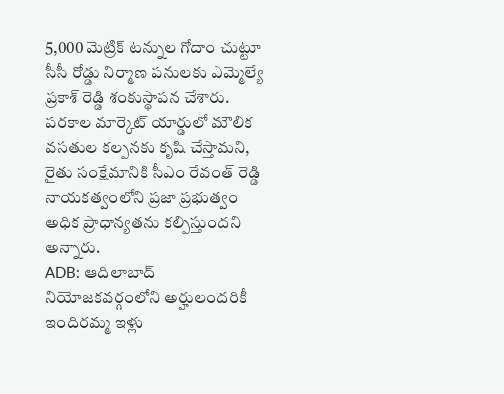5,000 మెట్రిక్ టన్నుల గోదాం చుట్టూ సీసీ రోడ్డు నిర్మాణ పనులకు ఎమ్మెల్యే ప్రకాశ్ రెడ్డి శంకుస్థాపన చేశారు. పరకాల మార్కెట్ యార్డులో మౌలిక వసతుల కల్పనకు కృషి చేస్తామని, రైతు సంక్షేమానికి సీఎం రేవంత్ రెడ్డి నాయకత్వంలోని ప్రజా ప్రభుత్వం అధిక ప్రాధాన్యతను కల్పిస్తుందని అన్నారు.
ADB: ఆదిలాబాద్ నియోజకవర్గంలోని అర్హులందరికీ ఇందిరమ్మ ఇళ్లు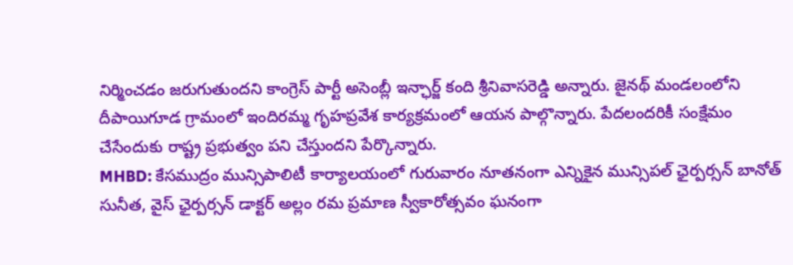నిర్మించడం జరుగుతుందని కాంగ్రెస్ పార్టీ అసెంబ్లీ ఇన్ఛార్జ్ కంది శ్రీనివాసరెడ్డి అన్నారు. జైనథ్ మండలంలోని దీపాయిగూడ గ్రామంలో ఇందిరమ్మ గృహప్రవేశ కార్యక్రమంలో ఆయన పాల్గొన్నారు. పేదలందరికీ సంక్షేమం చేసేందుకు రాష్ట్ర ప్రభుత్వం పని చేస్తుందని పేర్కొన్నారు.
MHBD: కేసముద్రం మున్సిపాలిటీ కార్యాలయంలో గురువారం నూతనంగా ఎన్నికైన మున్సిపల్ ఛైర్పర్సన్ బానోత్ సునీత, వైస్ ఛైర్పర్సన్ డాక్టర్ అల్లం రమ ప్రమాణ స్వీకారోత్సవం ఘనంగా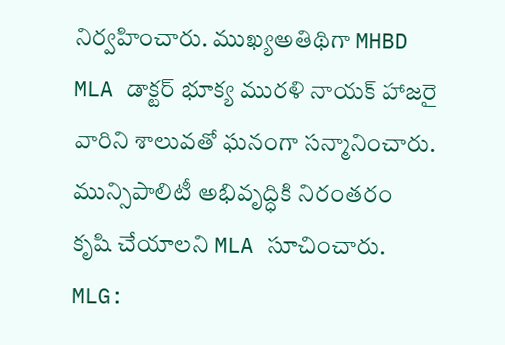నిర్వహించారు. ముఖ్యఅతిథిగా MHBD MLA డాక్టర్ భూక్య మురళి నాయక్ హాజరై వారిని శాలువతో ఘనంగా సన్మానించారు. మున్సిపాలిటీ అభివృద్ధికి నిరంతరం కృషి చేయాలని MLA సూచించారు.
MLG: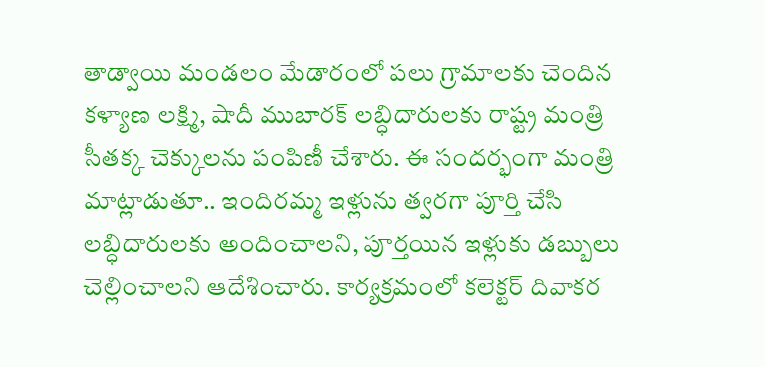తాడ్వాయి మండలం మేడారంలో పలు గ్రామాలకు చెందిన కళ్యాణ లక్ష్మి, షాదీ ముబారక్ లబ్ధిదారులకు రాష్ట్ర మంత్రి సీతక్క చెక్కులను పంపిణీ చేశారు. ఈ సందర్భంగా మంత్రి మాట్లాడుతూ.. ఇందిరమ్మ ఇళ్లును త్వరగా పూర్తి చేసి లబ్ధిదారులకు అందించాలని, పూర్తయిన ఇళ్లుకు డబ్బులు చెల్లించాలని ఆదేశించారు. కార్యక్రమంలో కలెక్టర్ దివాకర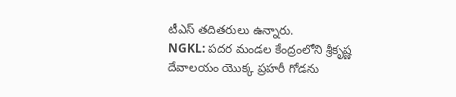టీఎస్ తదితరులు ఉన్నారు.
NGKL: పదర మండల కేంద్రంలోని శ్రీకృష్ణ దేవాలయం యొక్క ప్రహరీ గోడను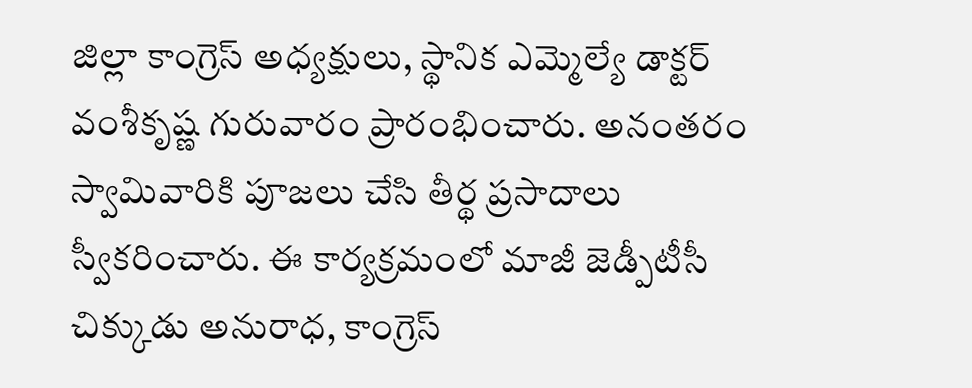జిల్లా కాంగ్రెస్ అధ్యక్షులు, స్థానిక ఎమ్మెల్యే డాక్టర్ వంశీకృష్ణ గురువారం ప్రారంభించారు. అనంతరం స్వామివారికి పూజలు చేసి తీర్థ ప్రసాదాలు స్వీకరించారు. ఈ కార్యక్రమంలో మాజీ జెడ్పీటీసీ చిక్కుడు అనురాధ, కాంగ్రెస్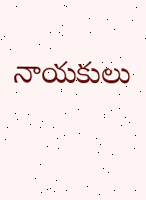నాయకులు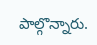పాల్గొన్నారు.